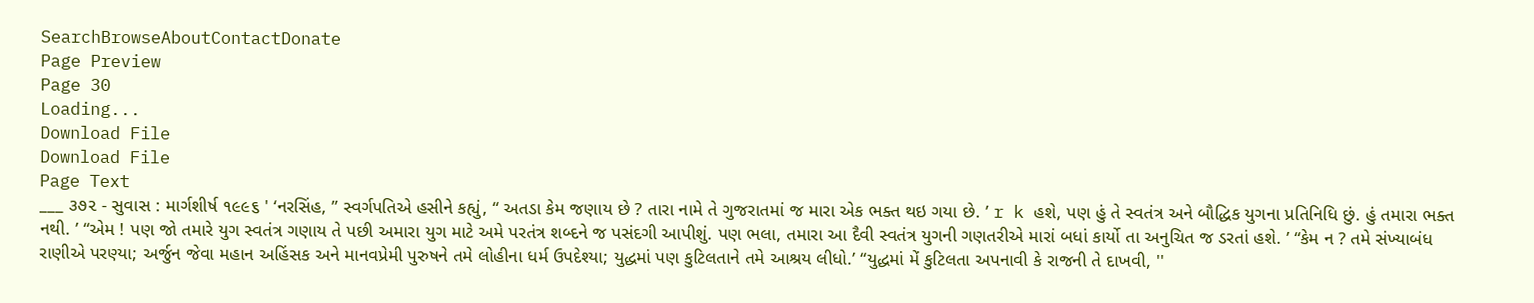SearchBrowseAboutContactDonate
Page Preview
Page 30
Loading...
Download File
Download File
Page Text
___ ૩૭૨ - સુવાસ : માર્ગશીર્ષ ૧૯૯૬ ' ‘નરસિંહ, ” સ્વર્ગપતિએ હસીને કહ્યું, “ અતડા કેમ જણાય છે ? તારા નામે તે ગુજરાતમાં જ મારા એક ભક્ત થઇ ગયા છે. ’ r k હશે, પણ હું તે સ્વતંત્ર અને બૌદ્ધિક યુગના પ્રતિનિધિ છું. હું તમારા ભક્ત નથી. ’ “એમ ! પણ જો તમારે યુગ સ્વતંત્ર ગણાય તે પછી અમારા યુગ માટે અમે પરતંત્ર શબ્દને જ પસંદગી આપીશું. પણ ભલા, તમારા આ દૈવી સ્વતંત્ર યુગની ગણતરીએ મારાં બધાં કાર્યો તા અનુચિત જ ડરતાં હશે. ’ “કેમ ન ? તમે સંખ્યાબંધ રાણીએ પરણ્યા; અર્જુન જેવા મહાન અહિંસક અને માનવપ્રેમી પુરુષને તમે લોહીના ધર્મ ઉપદેશ્યા; યુદ્ધમાં પણ કુટિલતાને તમે આશ્રય લીધો.’ “યુદ્ધમાં મેં કુટિલતા અપનાવી કે રાજની તે દાખવી, ''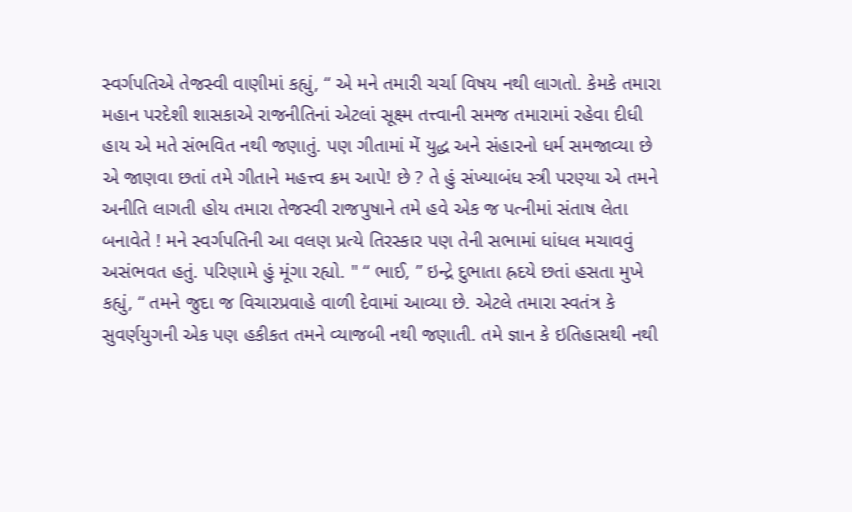સ્વર્ગપતિએ તેજસ્વી વાણીમાં કહ્યું, “ એ મને તમારી ચર્ચા વિષય નથી લાગતો. કેમકે તમારા મહાન પરદેશી શાસકાએ રાજનીતિનાં એટલાં સૂક્ષ્મ તત્ત્વાની સમજ તમારામાં રહેવા દીધી હાય એ મતે સંભવિત નથી જણાતું. પણ ગીતામાં મેં યુદ્ધ અને સંહારનો ધર્મ સમજાવ્યા છે એ જાણવા છતાં તમે ગીતાને મહત્ત્વ ક્રમ આપે! છે ? તે હું સંખ્યાબંધ સ્ત્રી પરણ્યા એ તમને અનીતિ લાગતી હોય તમારા તેજસ્વી રાજપુષાને તમે હવે એક જ પત્નીમાં સંતાષ લેતા બનાવેતે ! મને સ્વર્ગપતિની આ વલણ પ્રત્યે તિરસ્કાર પણ તેની સભામાં ધાંધલ મચાવવું અસંભવત હતું. પરિણામે હું મૂંગા રહ્યો. " “ ભાઈ, ” ઇન્દ્રે દુભાતા હ્રદયે છતાં હસતા મુખે કહ્યું, “ તમને જુદા જ વિચારપ્રવાહે વાળી દેવામાં આવ્યા છે. એટલે તમારા સ્વતંત્ર કે સુવર્ણયુગની એક પણ હકીકત તમને વ્યાજબી નથી જણાતી. તમે જ્ઞાન કે ઇતિહાસથી નથી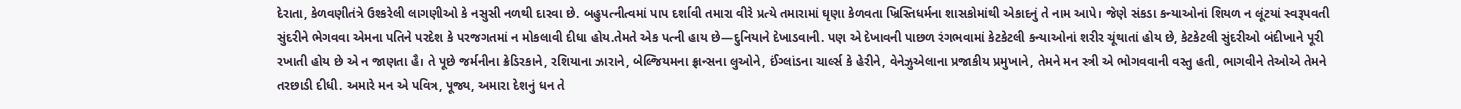દેરાતા, કેળવણીતંત્રે ઉશ્કરેલી લાગણીઓ કે નસુસી નળથી દારવા છે. બહુપત્નીત્વમાં પાપ દર્શાવી તમારા વીરે પ્રત્યે તમારામાં ઘૃણા કેળવતા ખ્રિસ્તિધર્મના શાસકોમાંથી એકાદનું તે નામ આપે। જેણે સંકડા કન્યાઓનાં શિયળ ન લૂંટયાં સ્વરૂપવતી સુંદરીને ભેગવવા એમના પતિને પરદેશ કે પરજગતમાં ન મોકલાવી દીધા હોય.તેમતે એક પત્ની હાય છે—દુનિયાને દેખાડવાની. પણ એ દેખાવની પાછળ રંગભવામાં કેટકેટલી કન્યાઓનાં શરીર ચૂંથાતાં હોય છે, કેટકેટલી સુંદરીઓ બંદીખાને પૂરી રખાતી હોય છે એ ન જાણતા હૈ। તે પૂછે જર્મનીના ક્રેડિરકાને, રશિયાના ઝારાને, બેલ્જિયમના ફ્રાન્સના લુઓને, ઈંગ્લાંડના ચાર્લ્સ કે હેરીને, વેનેઝુએલાના પ્રજાકીય પ્રમુખાને, તેમને મન સ્ત્રી એ ભોગવવાની વસ્તુ હતી, ભાગવીને તેઓએ તેમને તરછાડી દીધી. અમારે મન એ પવિત્ર, પૂજ્ય, અમારા દેશનું ધન તે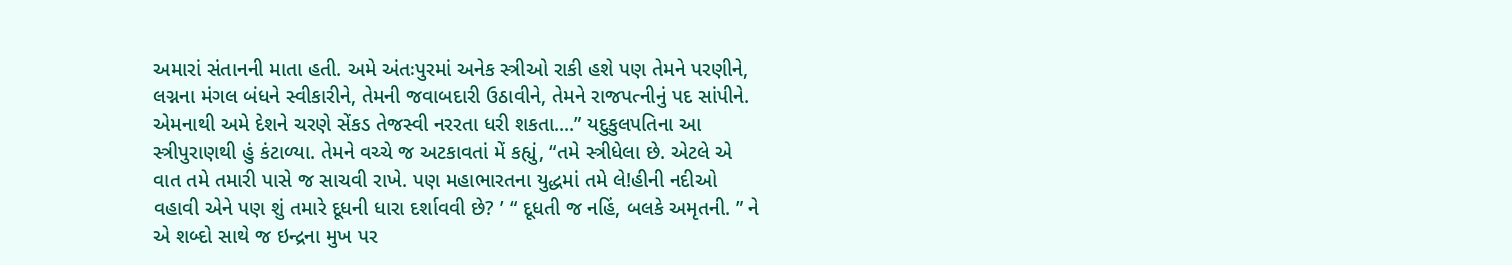અમારાં સંતાનની માતા હતી. અમે અંતઃપુરમાં અનેક સ્ત્રીઓ રાકી હશે પણ તેમને પરણીને, લગ્નના મંગલ બંધને સ્વીકારીને, તેમની જવાબદારી ઉઠાવીને, તેમને રાજપત્નીનું પદ સાંપીને. એમનાથી અમે દેશને ચરણે સેંકડ તેજસ્વી નરરતા ધરી શકતા....” યદુકુલપતિના આ સ્ત્રીપુરાણથી હું કંટાળ્યા. તેમને વચ્ચે જ અટકાવતાં મેં કહ્યું, “તમે સ્ત્રીધેલા છે. એટલે એ વાત તમે તમારી પાસે જ સાચવી રાખે. પણ મહાભારતના યુદ્ધમાં તમે લે!હીની નદીઓ વહાવી એને પણ શું તમારે દૂધની ધારા દર્શાવવી છે? ’ “ દૂધતી જ નહિં, બલકે અમૃતની. ” ને એ શબ્દો સાથે જ ઇન્દ્રના મુખ પર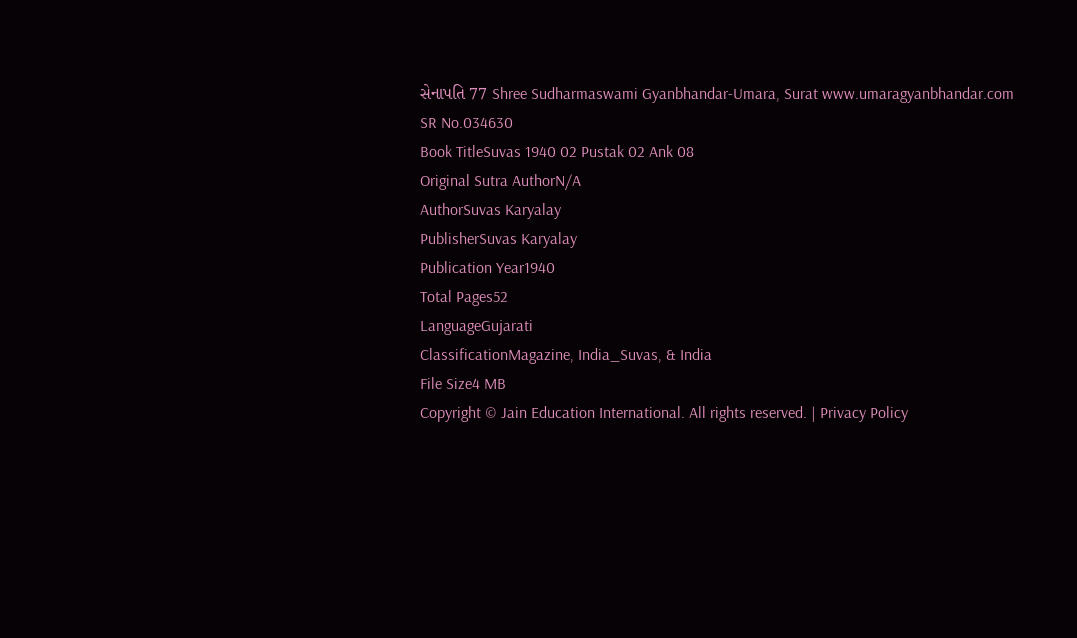સેનાપતિ 77 Shree Sudharmaswami Gyanbhandar-Umara, Surat www.umaragyanbhandar.com
SR No.034630
Book TitleSuvas 1940 02 Pustak 02 Ank 08
Original Sutra AuthorN/A
AuthorSuvas Karyalay
PublisherSuvas Karyalay
Publication Year1940
Total Pages52
LanguageGujarati
ClassificationMagazine, India_Suvas, & India
File Size4 MB
Copyright © Jain Education International. All rights reserved. | Privacy Policy